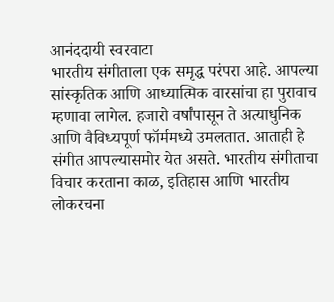आनंददायी स्वरवाटा
भारतीय संगीताला एक समृद्ध परंपरा आहे. आपल्या सांस्कृतिक आणि आध्यात्मिक वारसांचा हा पुरावाच म्हणावा लागेल. हजारो वर्षांपासून ते अत्याधुनिक आणि वैविध्यपूर्ण फॉर्ममध्ये उमलतात. आताही हे संगीत आपल्यासमोर येत असते. भारतीय संगीताचा विचार करताना काळ, इतिहास आणि भारतीय लोकरचना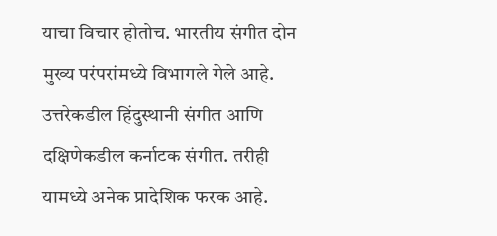याचा विचार होतोच. भारतीय संगीत दोन मुख्य परंपरांमध्ये विभागले गेले आहे. उत्तरेकडील हिंदुस्थानी संगीत आणि दक्षिणेकडील कर्नाटक संगीत. तरीही यामध्ये अनेक प्रादेशिक फरक आहे.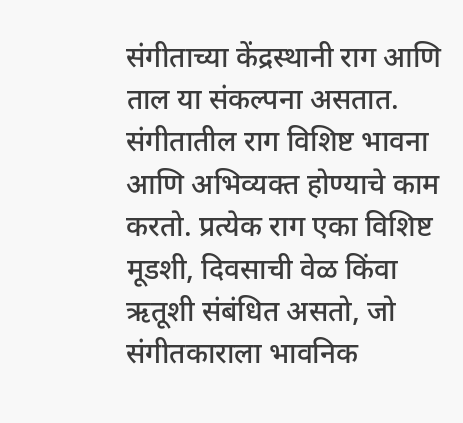संगीताच्या केंद्रस्थानी राग आणि ताल या संकल्पना असतात. संगीतातील राग विशिष्ट भावना आणि अभिव्यक्त होण्याचे काम करतो. प्रत्येक राग एका विशिष्ट मूडशी, दिवसाची वेळ किंवा ऋतूशी संबंधित असतो, जो संगीतकाराला भावनिक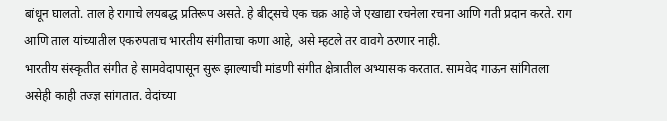बांधून घालतो. ताल हे रागाचे लयबद्ध प्रतिरूप असते. हे बीट्सचे एक चक्र आहे जे एखाद्या रचनेला रचना आणि गती प्रदान करते. राग आणि ताल यांच्यातील एकरुपताच भारतीय संगीताचा कणा आहे, असे म्हटले तर वावगे ठरणार नाही.
भारतीय संस्कृतीत संगीत हे सामवेदापासून सुरू झाल्याची मांडणी संगीत क्षेत्रातील अभ्यासक करतात. सामवेद गाऊन सांगितला असेही काही तज्ज्ञ सांगतात. वेदांच्या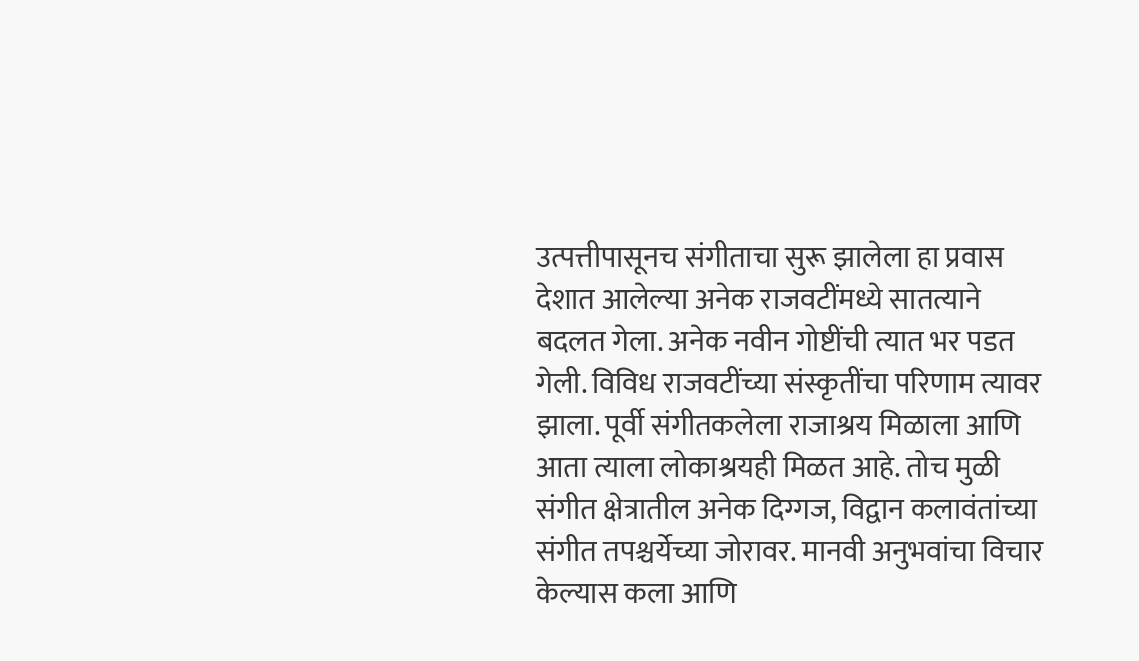उत्पत्तीपासूनच संगीताचा सुरू झालेला हा प्रवास देशात आलेल्या अनेक राजवटींमध्ये सातत्याने बदलत गेला. अनेक नवीन गोष्टींची त्यात भर पडत गेली. विविध राजवटींच्या संस्कृतींचा परिणाम त्यावर झाला. पूर्वी संगीतकलेला राजाश्रय मिळाला आणि आता त्याला लोकाश्रयही मिळत आहे. तोच मुळी संगीत क्षेत्रातील अनेक दिग्गज, विद्वान कलावंतांच्या संगीत तपश्चर्येच्या जोरावर. मानवी अनुभवांचा विचार केल्यास कला आणि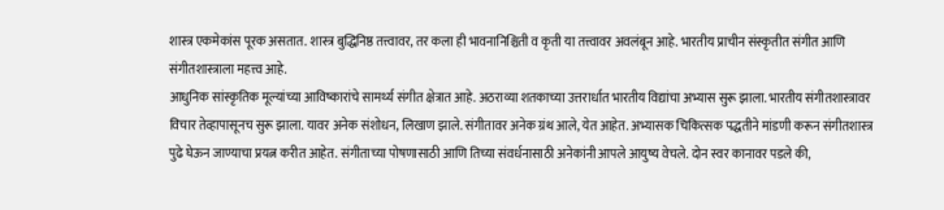शास्त्र एकमेकांस पूरक असतात. शास्त्र बुद्धिनिष्ठ तत्त्वावर, तर कला ही भावनानिश्चिती व कृती या तत्त्वावर अवलंबून आहे. भारतीय प्राचीन संस्कृतीत संगीत आणि संगीतशास्त्राला महत्त्व आहे.
आधुनिक सांस्कृतिक मूल्यांच्या आविष्कारांचे सामर्थ्य संगीत क्षेत्रात आहे. अठराव्या शतकाच्या उत्तरार्धात भारतीय विद्यांचा अभ्यास सुरू झाला. भारतीय संगीतशास्त्रावर विचार तेव्हापासूनच सुरू झाला. यावर अनेक संशोधन, लिखाण झाले. संगीतावर अनेक ग्रंथ आले, येत आहेत. अभ्यासक चिकित्सक पद्धतीने मांडणी करून संगीतशास्त्र पुढे घेऊन जाण्याचा प्रयत्न करीत आहेत. संगीताच्या पोषणासाठी आणि तिच्या संवर्धनासाठी अनेकांनी आपले आयुष्य वेचले. दोन स्वर कानावर पडले की,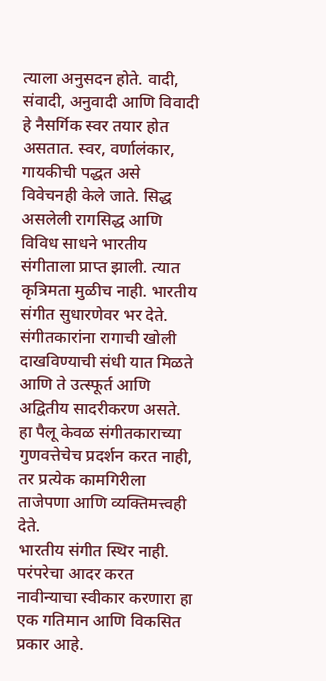त्याला अनुसदन होते. वादी, संवादी, अनुवादी आणि विवादी हे नैसर्गिक स्वर तयार होत असतात. स्वर, वर्णालंकार, गायकीची पद्धत असे विवेचनही केले जाते. सिद्ध असलेली रागसिद्ध आणि विविध साधने भारतीय संगीताला प्राप्त झाली. त्यात कृत्रिमता मुळीच नाही. भारतीय संगीत सुधारणेवर भर देते. संगीतकारांना रागाची खोली दाखविण्याची संधी यात मिळते आणि ते उत्स्फूर्त आणि अद्वितीय सादरीकरण असते. हा पैलू केवळ संगीतकाराच्या गुणवत्तेचेच प्रदर्शन करत नाही, तर प्रत्येक कामगिरीला ताजेपणा आणि व्यक्तिमत्त्वही देते.
भारतीय संगीत स्थिर नाही. परंपरेचा आदर करत नावीन्याचा स्वीकार करणारा हा एक गतिमान आणि विकसित प्रकार आहे.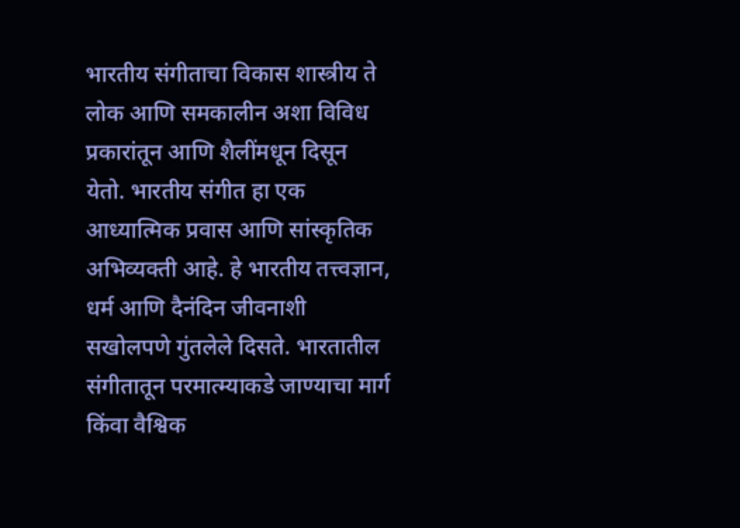भारतीय संगीताचा विकास शास्त्रीय ते लोक आणि समकालीन अशा विविध प्रकारांतून आणि शैलींमधून दिसून येतो. भारतीय संगीत हा एक आध्यात्मिक प्रवास आणि सांस्कृतिक अभिव्यक्ती आहे. हे भारतीय तत्त्वज्ञान, धर्म आणि दैनंदिन जीवनाशी सखोलपणे गुंतलेले दिसते. भारतातील संगीतातून परमात्म्याकडे जाण्याचा मार्ग किंवा वैश्विक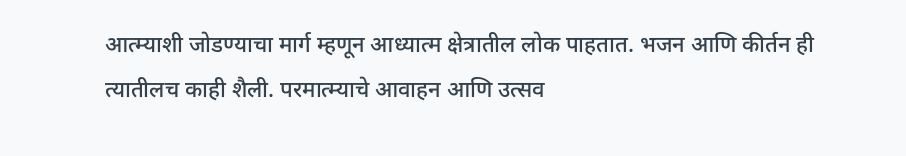आत्म्याशी जोडण्याचा मार्ग म्हणून आध्यात्म क्षेत्रातील लोक पाहतात. भजन आणि कीर्तन ही त्यातीलच काही शैली. परमात्म्याचे आवाहन आणि उत्सव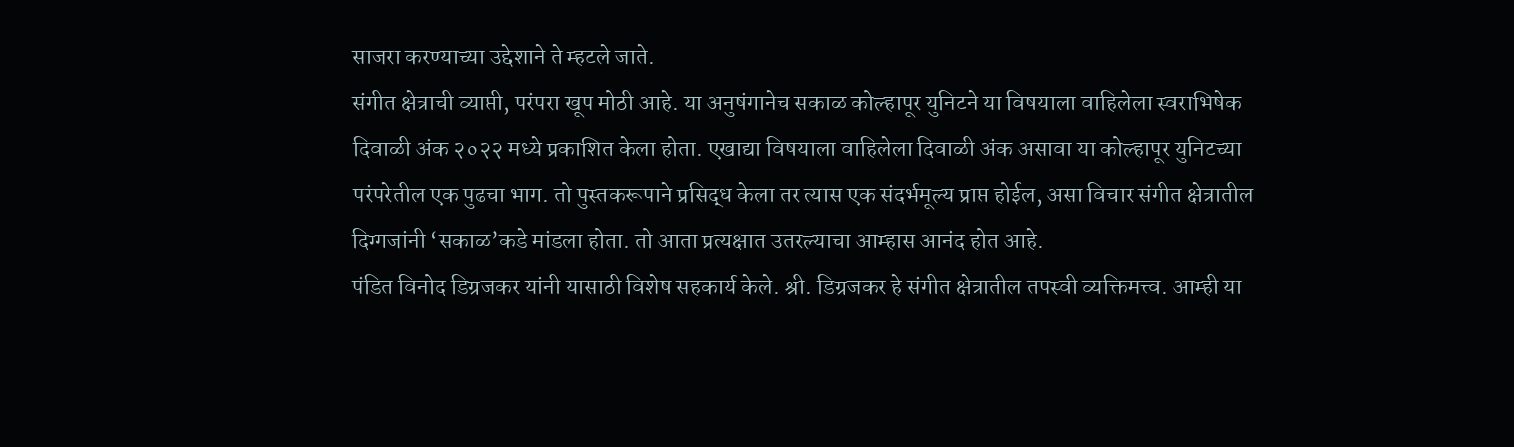साजरा करण्याच्या उद्देशाने ते म्हटले जाते.
संगीत क्षेत्राची व्याप्ती, परंपरा खूप मोठी आहे. या अनुषंगानेच सकाळ कोल्हापूर युनिटने या विषयाला वाहिलेला स्वराभिषेक दिवाळी अंक २०२२ मध्ये प्रकाशित केला होता. एखाद्या विषयाला वाहिलेला दिवाळी अंक असावा या कोल्हापूर युनिटच्या परंपरेतील एक पुढचा भाग. तो पुस्तकरूपाने प्रसिद्ध केला तर त्यास एक संदर्भमूल्य प्राप्त होईल, असा विचार संगीत क्षेत्रातील दिग्गजांनी ‘सकाळ’कडे मांडला होता. तो आता प्रत्यक्षात उतरल्याचा आम्हास आनंद होत आहे.
पंडित विनोद डिग्रजकर यांनी यासाठी विशेष सहकार्य केले. श्री. डिग्रजकर हे संगीत क्षेत्रातील तपस्वी व्यक्तिमत्त्व. आम्ही या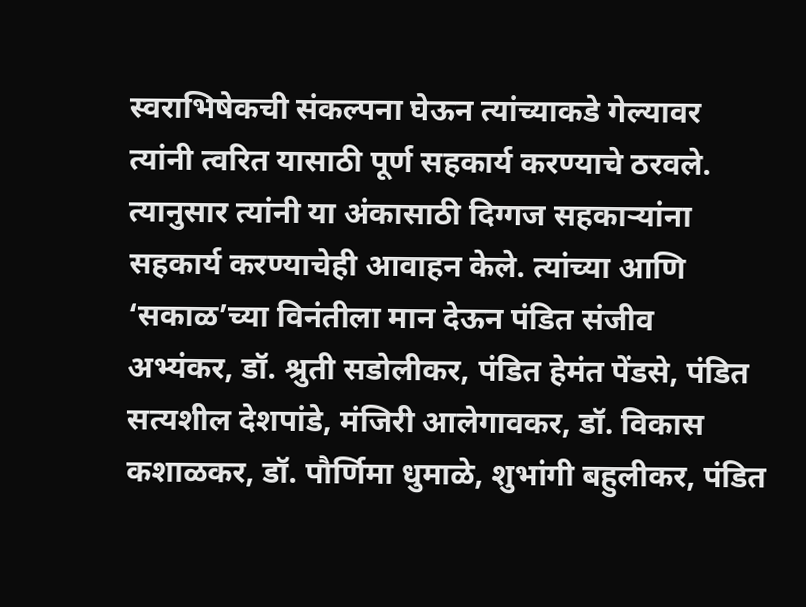स्वराभिषेकची संकल्पना घेऊन त्यांच्याकडे गेल्यावर त्यांनी त्वरित यासाठी पूर्ण सहकार्य करण्याचे ठरवले. त्यानुसार त्यांनी या अंकासाठी दिग्गज सहकाऱ्यांना सहकार्य करण्याचेही आवाहन केले. त्यांच्या आणि ‘सकाळ’च्या विनंतीला मान देऊन पंडित संजीव अभ्यंकर, डॉ. श्रुती सडोलीकर, पंडित हेमंत पेंडसे, पंडित सत्यशील देशपांडे, मंजिरी आलेगावकर, डॉ. विकास कशाळकर, डॉ. पौर्णिमा धुमाळे, शुभांगी बहुलीकर, पंडित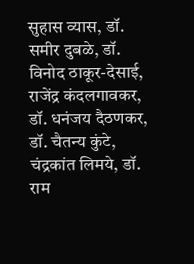सुहास व्यास, डॉ. समीर दुबळे, डॉ. विनोद ठाकूर-देसाई, राजेंद्र कंदलगावकर, डॉ. धनंजय दैठणकर, डॉ. चैतन्य कुंटे, चंद्रकांत लिमये, डॉ. राम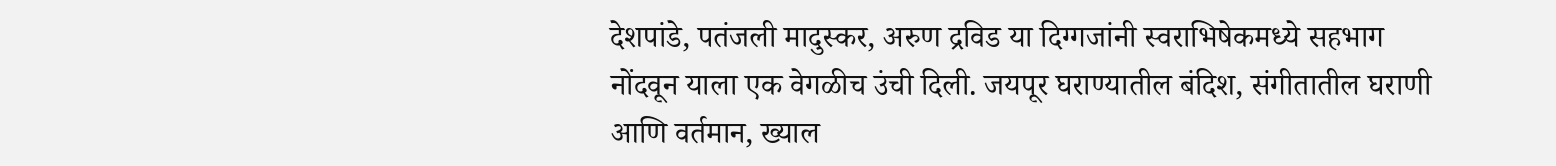देशपांडे, पतंजली मादुस्कर, अरुण द्रविड या दिग्गजांनी स्वराभिषेकमध्ये सहभाग नोंदवून याला एक वेगळीच उंची दिली. जयपूर घराण्यातील बंदिश, संगीतातील घराणी आणि वर्तमान, ख्याल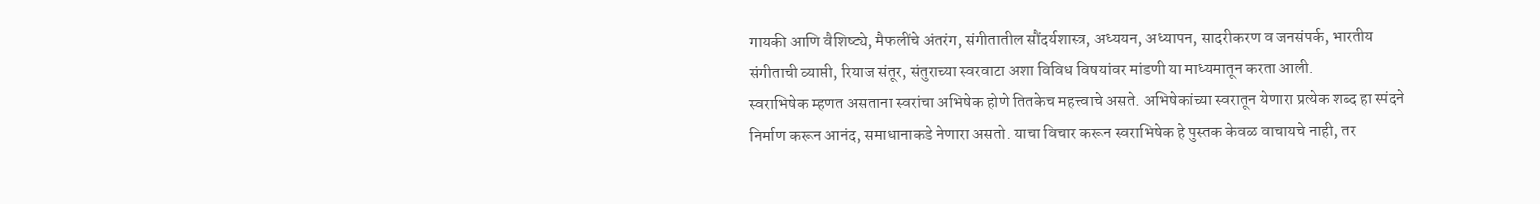गायकी आणि वैशिष्ट्ये, मैफलींचे अंतरंग, संगीतातील सौंदर्यशास्त्र, अध्ययन, अध्यापन, सादरीकरण व जनसंपर्क, भारतीय संगीताची व्याप्ती, रियाज संतूर, संतुराच्या स्वरवाटा अशा विविध विषयांवर मांडणी या माध्यमातून करता आली.
स्वराभिषेक म्हणत असताना स्वरांचा अभिषेक होणे तितकेच महत्त्वाचे असते. अभिषेकांच्या स्वरातून येणारा प्रत्येक शब्द हा स्पंदने निर्माण करून आनंद, समाधानाकडे नेणारा असतो. याचा विचार करून स्वराभिषेक हे पुस्तक केवळ वाचायचे नाही, तर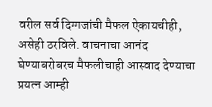वरील सर्व दिग्गजांची मैफल ऐकायचीही, असेही ठरविले. वाचनाचा आनंद घेण्याबरोबरच मैफलीचाही आस्वाद देण्याचा प्रयत्न आम्ही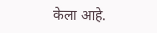केला आहे.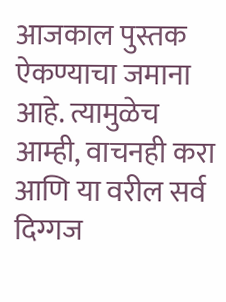आजकाल पुस्तक ऐकण्याचा जमाना आहे. त्यामुळेच आम्ही, वाचनही करा आणि या वरील सर्व दिग्गज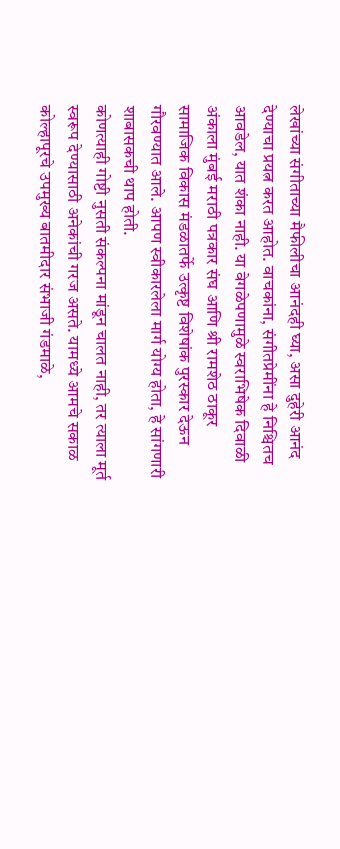लेखांच्या संगीताच्या मैफीलीचा आनंदही घ्या, असा दुहेरी आनंद देण्याचा प्रयत्न करत आहोत. वाचकांना, संगीतप्रेमींना हे निश्चितच आवडेल, यात शंका नाही. या वेगळेपणामुळे स्वराभिषेक दिवाळी अंकाला मुंबई मराठी पत्रकार संघ आणि श्री रामशेठ ठाकूर सामाजिक विकास मंडळातर्फे उत्कृष्ट विशेषांक पुरस्कार देऊन गौरवण्यात आले. आपण स्वीकारलेला मार्ग योग्य होता, हे सांगणारी शाबासकची थाप होती.
कोणत्याही गोष्टी नुसती संकल्पना मांडून चालत नाही, तर त्याला मूर्त स्वरूप देण्यासाठी अनेकांची गरज असते. यामध्ये आमचे सकाळ कोल्हापूरचे उपमुख्य बातमीदार संभाजी गंडमाळे,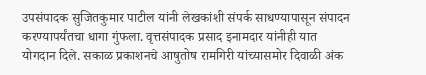उपसंपादक सुजितकुमार पाटील यांनी लेखकांशी संपर्क साधण्यापासून संपादन करण्यापर्यंतचा धागा गुंफला. वृत्तसंपादक प्रसाद इनामदार यांनीही यात योगदान दिले. सकाळ प्रकाशनचे आषुतोष रामगिरी यांच्यासमोर दिवाळी अंक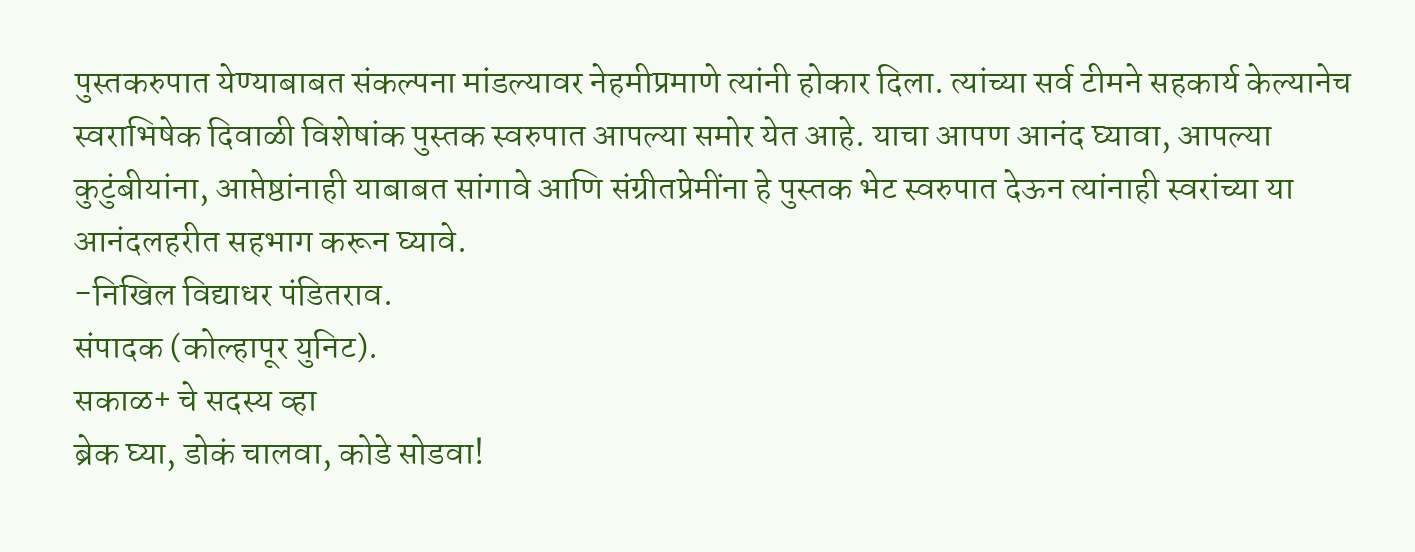पुस्तकरुपात येण्याबाबत संकल्पना मांडल्यावर नेहमीप्रमाणे त्यांनी होकार दिला. त्यांच्या सर्व टीमने सहकार्य केल्यानेच स्वराभिषेक दिवाळी विशेषांक पुस्तक स्वरुपात आपल्या समोर येत आहे. याचा आपण आनंद घ्यावा, आपल्या कुटुंबीयांना, आप्तेष्ठांनाही याबाबत सांगावे आणि संग्रीतप्रेमींना हे पुस्तक भेट स्वरुपात देऊन त्यांनाही स्वरांच्या या आनंदलहरीत सहभाग करून घ्यावे.
-निखिल विद्याधर पंडितराव.
संपादक (कोल्हापूर युनिट).
सकाळ+ चे सदस्य व्हा
ब्रेक घ्या, डोकं चालवा, कोडे सोडवा!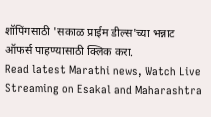शॉपिंगसाठी 'सकाळ प्राईम डील्स'च्या भन्नाट ऑफर्स पाहण्यासाठी क्लिक करा.
Read latest Marathi news, Watch Live Streaming on Esakal and Maharashtra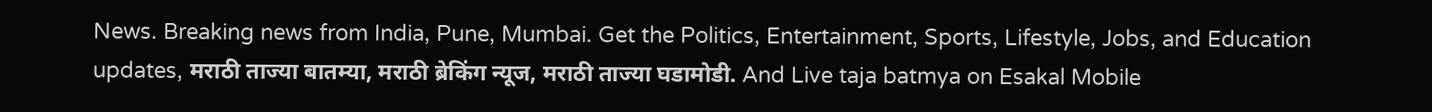News. Breaking news from India, Pune, Mumbai. Get the Politics, Entertainment, Sports, Lifestyle, Jobs, and Education updates, मराठी ताज्या बातम्या, मराठी ब्रेकिंग न्यूज, मराठी ताज्या घडामोडी. And Live taja batmya on Esakal Mobile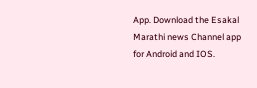App. Download the Esakal Marathi news Channel app for Android and IOS.